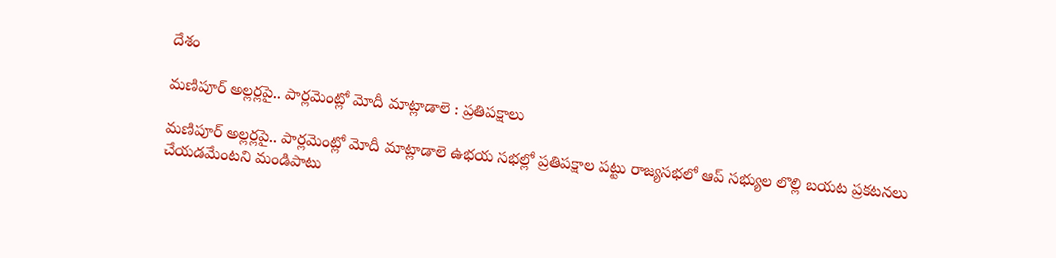దేశం

మణిపూర్ అల్లర్లపై.. పార్లమెంట్లో మోదీ మాట్లాడాలె : ప్రతిపక్షాలు

మణిపూర్ అల్లర్లపై.. పార్లమెంట్లో మోదీ మాట్లాడాలె ఉభయ సభల్లో ప్రతిపక్షాల పట్టు రాజ్యసభలో ఆప్ సభ్యుల లొల్లి బయట ప్రకటనలు చేయడమేంటని మండిపాటు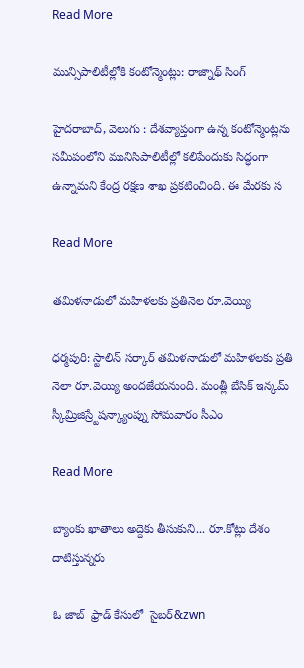Read More

మున్సిపాలిటీల్లోకి కంటోన్మెంట్లు: రాజ్నాథ్ సింగ్

హైదరాబాద్, వెలుగు : దేశవ్యాప్తంగా ఉన్న కంటోన్మెంట్లను సమీపంలోని మునిసిపాలిటీల్లో కలిపేందుకు సిద్ధంగా ఉన్నామని కేంద్ర రక్షణ శాఖ ప్రకటించింది. ఈ మేరకు స

Read More

తమిళనాడులో మహిళలకు ప్రతినెల రూ.వెయ్యి

ధర్మపురి: స్టాలిన్ సర్కార్ తమిళనాడులో మహిళలకు ప్రతి నెలా రూ.వెయ్యి అందజేయనుంది. మంత్లీ బేసిక్ ఇన్కమ్ స్కీమ్రిజిస్ర్టేషన్క్యాంప్ను సోమవారం సీఎం

Read More

బ్యాంకు ఖాతాలు అద్దెకు తీసుకుని... రూ.కోట్లు దేశం దాటిస్తున్నరు

ఓ జాబ్‌‌‌‌‌‌‌‌  ఫ్రాడ్‌‌‌‌‌‌‌‌ కేసులో  సైబర్‌‌&zwn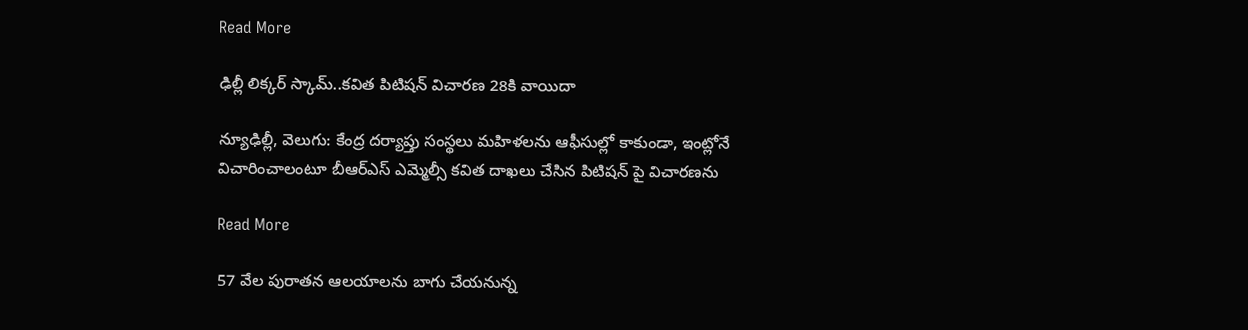Read More

ఢిల్లీ లిక్కర్ స్కామ్..కవిత పిటిషన్ విచారణ 28కి వాయిదా

న్యూఢిల్లీ, వెలుగు: కేంద్ర దర్యాప్తు సంస్థలు మహిళలను ఆఫీసుల్లో కాకుండా, ఇంట్లోనే విచారించాలంటూ బీఆర్ఎస్ ఎమ్మెల్సీ కవిత దాఖలు చేసిన పిటిషన్ పై విచారణను

Read More

57 వేల పురాతన ఆలయాలను బాగు చేయనున్న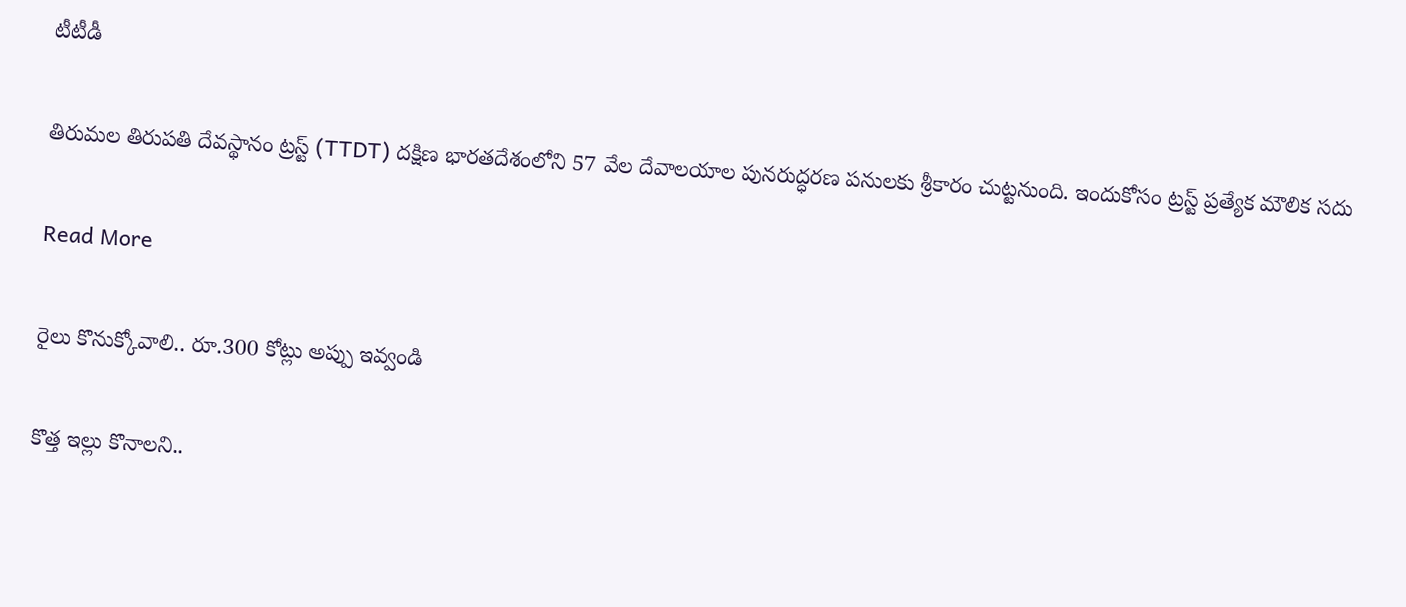టీటీడీ

తిరుమల తిరుపతి దేవస్థానం ట్రస్ట్ (TTDT) దక్షిణ భారతదేశంలోని 57 వేల దేవాలయాల పునరుద్ధరణ పనులకు శ్రీకారం చుట్టనుంది. ఇందుకోసం ట్రస్ట్ ప్రత్యేక మౌలిక సదు

Read More

రైలు కొనుక్కోవాలి.. రూ.300 కోట్లు అప్పు ఇవ్వండి

కొత్త ఇల్లు కొనాలని..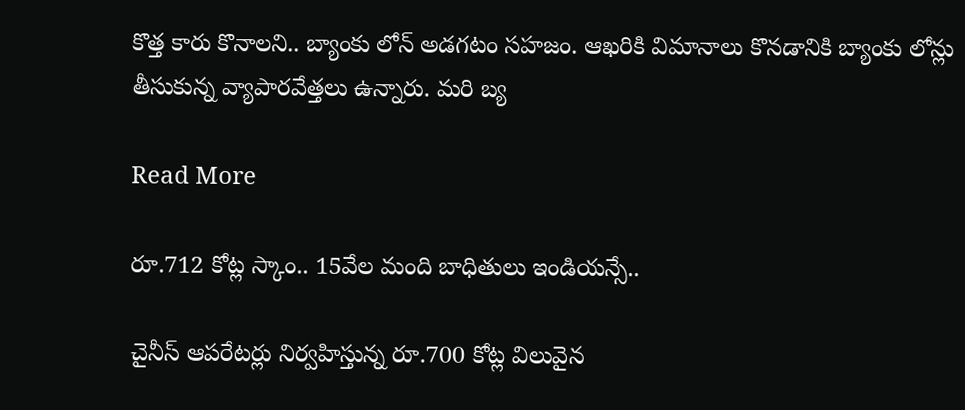కొత్త కారు కొనాలని.. బ్యాంకు లోన్ అడగటం సహజం. ఆఖరికి విమానాలు కొనడానికి బ్యాంకు లోన్లు తీసుకున్న వ్యాపారవేత్తలు ఉన్నారు. మరి బ్య

Read More

రూ.712 కోట్ల స్కాం.. 15వేల మంది బాధితులు ఇండియన్సే..

చైనీస్ ఆపరేటర్లు నిర్వహిస్తున్న రూ.700 కోట్ల విలువైన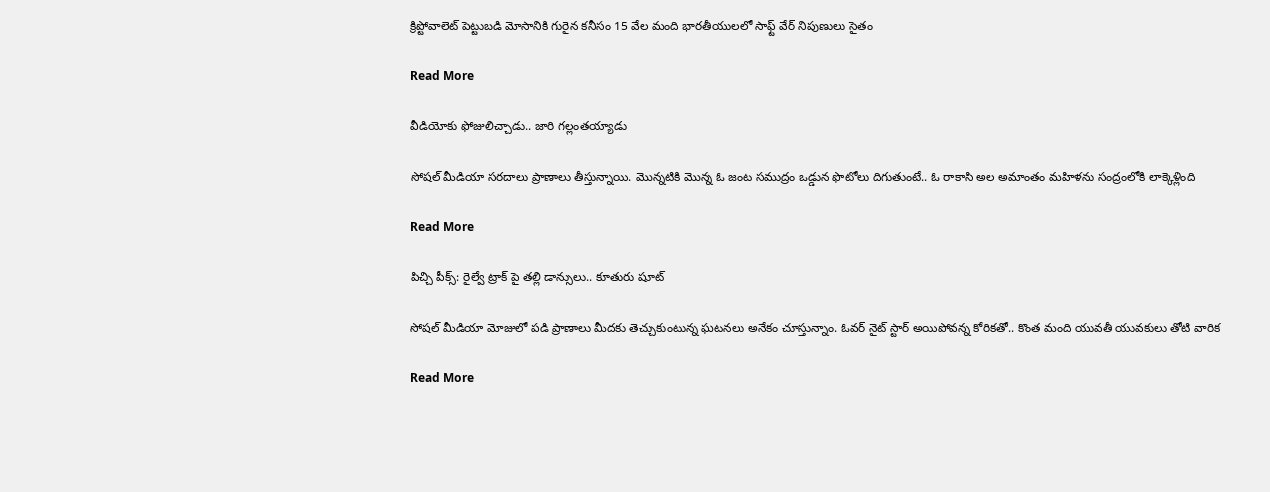క్రిప్టోవాలెట్ పెట్టుబడి మోసానికి గురైన కనీసం 15 వేల మంది భారతీయులలో సాఫ్ట్ వేర్ నిపుణులు సైతం

Read More

వీడియోకు ఫోజులిచ్చాడు.. జారి గల్లంతయ్యాడు

సోషల్ మీడియా సరదాలు ప్రాణాలు తీస్తున్నాయి. మొన్నటికి మొన్న ఓ జంట సముద్రం ఒడ్డున ఫొటోలు దిగుతుంటే.. ఓ రాకాసి అల అమాంతం మహిళను సంద్రంలోకి లాక్కెళ్లింది

Read More

పిచ్చి పీక్స్: రైల్వే ట్రాక్ పై తల్లి డాన్సులు.. కూతురు షూట్

సోషల్ మీడియా మోజులో పడి ప్రాణాలు మీదకు తెచ్చుకుంటున్న ఘటనలు అనేకం చూస్తున్నాం. ఓవర్ నైట్ స్టార్ అయిపోవన్న కోరికతో.. కొంత మంది యువతీ యువకులు తోటి వారిక

Read More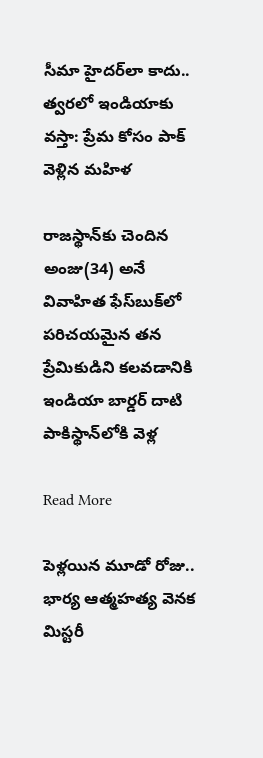సీమా హైదర్‌లా కాదు.. త్వరలో ఇండియాకు వస్తా: ప్రేమ కోసం పాక్ వెళ్లిన మహిళ

రాజస్థాన్‌కు చెందిన అంజు(34) అనే వివాహిత ఫేస్‌బుక్‌లో పరిచయమైన తన ప్రేమికుడిని కలవడానికి ఇండియా బార్డర్ దాటి పాకిస్థాన్‌లోకి వెళ్ల

Read More

పెళ్లయిన మూడో రోజు.. భార్య ఆత్మహత్య వెనక మిస్టరీ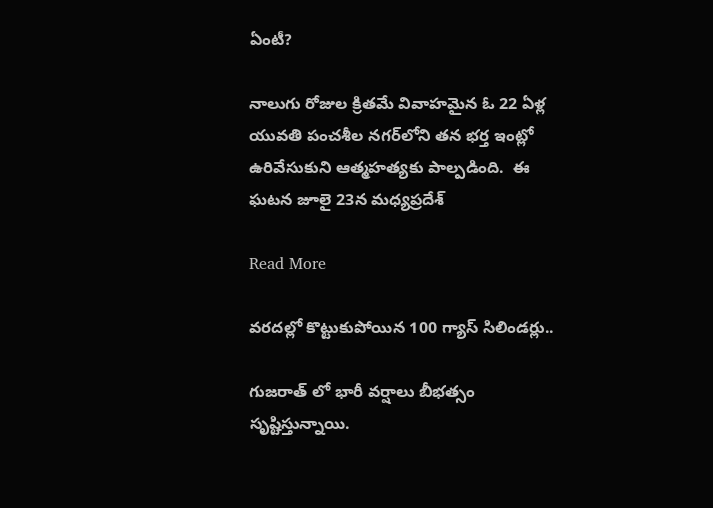ఏంటీ?

నాలుగు రోజుల క్రితమే వివాహమైన ఓ 22 ఏళ్ల యువతి పంచశీల నగర్‌లోని తన భర్త ఇంట్లో ఉరివేసుకుని ఆత్మహత్యకు పాల్పడింది.  ఈ ఘటన జూలై 23న మధ్యప్రదేశ్

Read More

వరదల్లో కొట్టుకుపోయిన 100 గ్యాస్ సిలిండర్లు..

గుజరాత్ లో భారీ వర్షాలు బీభత్సం సృష్టిస్తున్నాయి.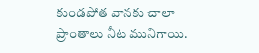కుండపోత వానకు చాలా ప్రాంతాలు నీట మునిగాయి.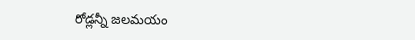రోడ్లన్నీ జలమయం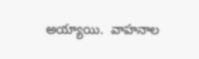అయ్యాయి.  వాహనాల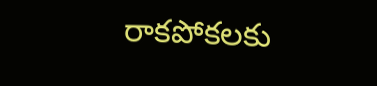రాకపోకలకు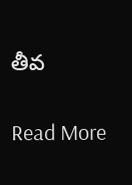తీవ

Read More